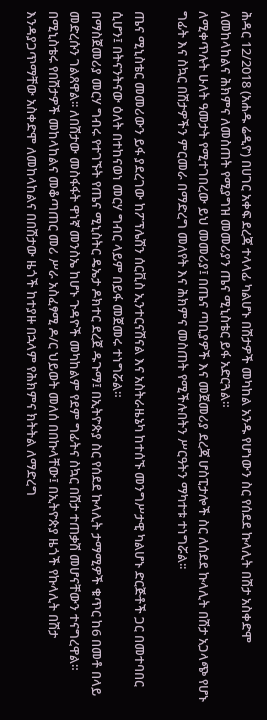ሕዳር 12/2018 (አሐዱ ሬዲዮ) በሀገር አቀፍ ደረጃ ተላላፊ ካልሆኑ በሽታዎች መካከል አንዱ የሆነውን ስር የሰደደ ኩላሊት በሽታ አስቀድሞ ለመከላከልና ሕክምና ለመስጠት የሚያግዝ መመሪያን ጤና ሚኒስቴር ይፋ አድርጓል።
ለሚቀጥሉት ሁለት ዓመታት የሚተገበረው ይህ መመሪያ፤ በጤና ጣቢያዎች እና መጀመሪያ ደረጃ ሆስፒታሎች ስር ለሰደደ ኩላሊት በሽታ አጋላጭ የሆኑ ግፊት እና ስኳር በሽታዎችን ምርመራ በማድረግ መለየት እና ሕክምና መስጠት የሚችሉበትን ሥርዓትን ማካተቱ ተነግሯል፡፡

ጤና ሚኒስቴር መመሪውን ይፋ ያደረገው ከፖፕሌሽን ሰርቪስ ኢንተርናሽናል እና አስትራዜኔካ ከተሰኙ መንግሥታዊ ካልሆኑ ድርጅቶች ጋር በመተባበር ሲሆን፤ በትናንትናው ዕለት በተከናወነ መርሃ ግብር ላይም በይፋ መጀመሩ ተነግሯል።
በማስጀመሪያ መርሃ ግብሩ የተገኙት የጤና ሚኒስትር ዴኤታ ዶክተር ደረጀ ዱጉማ፤ በኢትዮጵያ ስር የሰደደ ኩላሊት ታማሚዎች ቁጥር ከ6 በመቶ በላይ መድረሱን ገልጸዋል፡፡ ለበሽታው መስፋፋት ዋነኛ መንስኤ ከሆኑ ጉዳዮች መካከልም የደም ግፊትና ስኳር በሽታ ተጠቃሽ መሆናቸውን ተናግረዋል።
በሚኒስቴሩ የበሽታዎች መከላከልና መቆጣጠር መሪ ሥራ አስፈፃሚ ዶ/ር ህይወት መለሰ በበኩላቸው፤ በኢትዮጵያ ዜጎች የኩላሊት በሽታ እንዳያጋጥማቸው አስቀድሞ ለመከላከልና በበሽታው ዜጎች ከተያዙ በኋላም የሕክምና ክትትል ለማድረግ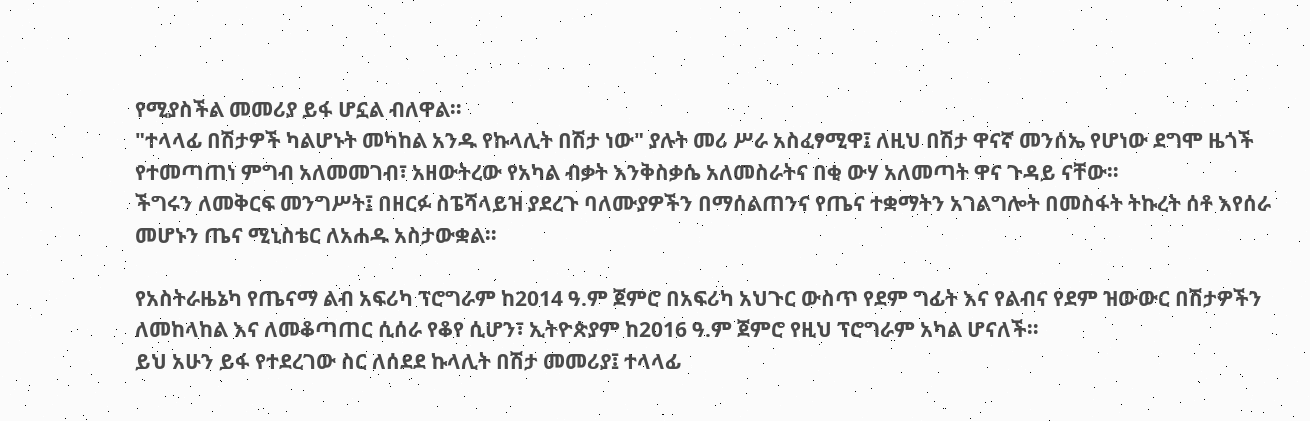የሚያስችል መመሪያ ይፋ ሆኗል ብለዋል።
"ተላላፊ በሽታዎች ካልሆኑት መካከል አንዱ የኩላሊት በሽታ ነው" ያሉት መሪ ሥራ አስፈፃሚዋ፤ ለዚህ በሽታ ዋናኛ መንሰኤ የሆነው ደግሞ ዜጎች የተመጣጠነ ምግብ አለመመገብ፣ አዘውትረው የአካል ብቃት እንቅስቃሴ አለመስራትና በቂ ውሃ አለመጣት ዋና ጉዳይ ናቸው።
ችግሩን ለመቅርፍ መንግሥት፤ በዘርፉ ስፔሻላይዝ ያደረጉ ባለሙያዎችን በማሰልጠንና የጤና ተቋማትን አገልግሎት በመስፋት ትኩረት ሰቶ እየሰራ መሆኑን ጤና ሚኒስቴር ለአሐዱ አስታውቋል።

የአስትራዜኔካ የጤናማ ልብ አፍሪካ ፕሮግራም ከ2014 ዓ.ም ጀምሮ በአፍሪካ አህጉር ውስጥ የደም ግፊት እና የልብና የደም ዝውውር በሽታዎችን ለመከላከል እና ለመቆጣጠር ሲሰራ የቆየ ሲሆን፣ ኢትዮጵያም ከ2016 ዓ.ም ጀምሮ የዚህ ፕሮግራም አካል ሆናለች።
ይህ አሁን ይፋ የተደረገው ስር ለሰደደ ኩላሊት በሽታ መመሪያ፤ ተላላፊ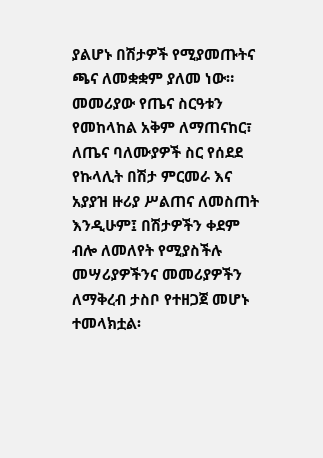ያልሆኑ በሽታዎች የሚያመጡትና ጫና ለመቋቋም ያለመ ነው።
መመሪያው የጤና ስርዓቱን የመከላከል አቅም ለማጠናከር፣ ለጤና ባለሙያዎች ስር የሰደደ የኩላሊት በሽታ ምርመራ እና አያያዝ ዙሪያ ሥልጠና ለመስጠት እንዲሁም፤ በሽታዎችን ቀደም ብሎ ለመለየት የሚያስችሉ መሣሪያዎችንና መመሪያዎችን ለማቅረብ ታስቦ የተዘጋጀ መሆኑ ተመላክቷል፡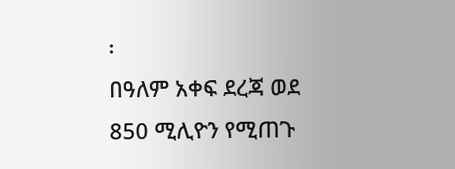፡
በዓለም አቀፍ ደረጃ ወደ 850 ሚሊዮን የሚጠጉ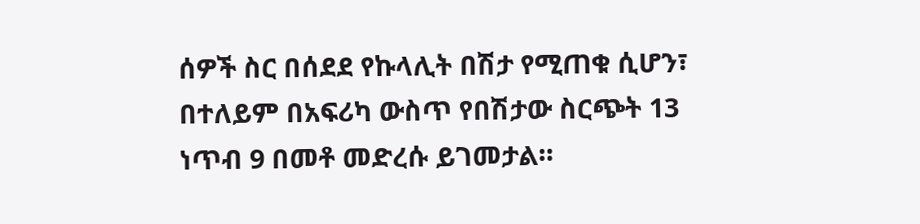ሰዎች ስር በሰደደ የኩላሊት በሽታ የሚጠቁ ሲሆን፣ በተለይም በአፍሪካ ውስጥ የበሽታው ስርጭት 13 ነጥብ 9 በመቶ መድረሱ ይገመታል።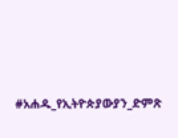#አሐዱ_የኢትዮጵያውያን_ድምጽ